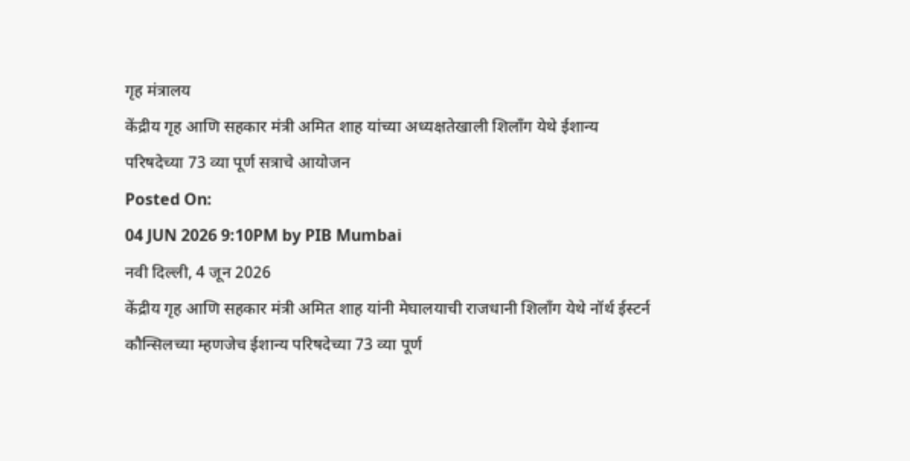गृह मंत्रालय
केंद्रीय गृह आणि सहकार मंत्री अमित शाह यांच्या अध्यक्षतेखाली शिलाँग येथे ईशान्य परिषदेच्या 73 व्या पूर्ण सत्राचे आयोजन
Posted On:
04 JUN 2026 9:10PM by PIB Mumbai
नवी दिल्ली, 4 जून 2026
केंद्रीय गृह आणि सहकार मंत्री अमित शाह यांनी मेघालयाची राजधानी शिलाँग येथे नॉर्थ ईस्टर्न कौन्सिलच्या म्हणजेच ईशान्य परिषदेच्या 73 व्या पूर्ण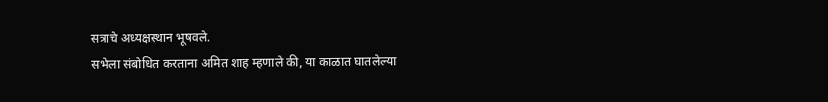सत्राचे अध्यक्षस्थान भूषवले.
सभेला संबोधित करताना अमित शाह म्हणाले की, या काळात घातलेल्या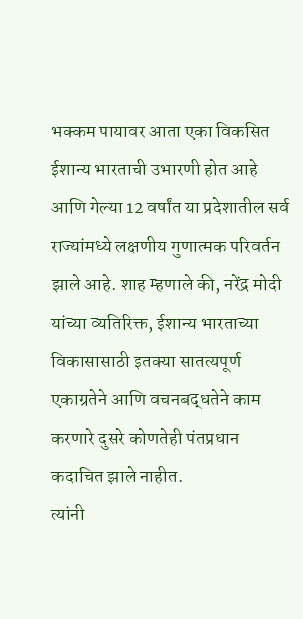भक्कम पायावर आता एका विकसित ईशान्य भारताची उभारणी होत आहे आणि गेल्या 12 वर्षांत या प्रदेशातील सर्व राज्यांमध्ये लक्षणीय गुणात्मक परिवर्तन झाले आहे. शाह म्हणाले की, नरेंद्र मोदी यांच्या व्यतिरिक्त, ईशान्य भारताच्या विकासासाठी इतक्या सातत्यपूर्ण एकाग्रतेने आणि वचनबद्धतेने काम करणारे दुसरे कोणतेही पंतप्रधान कदाचित झाले नाहीत.
त्यांनी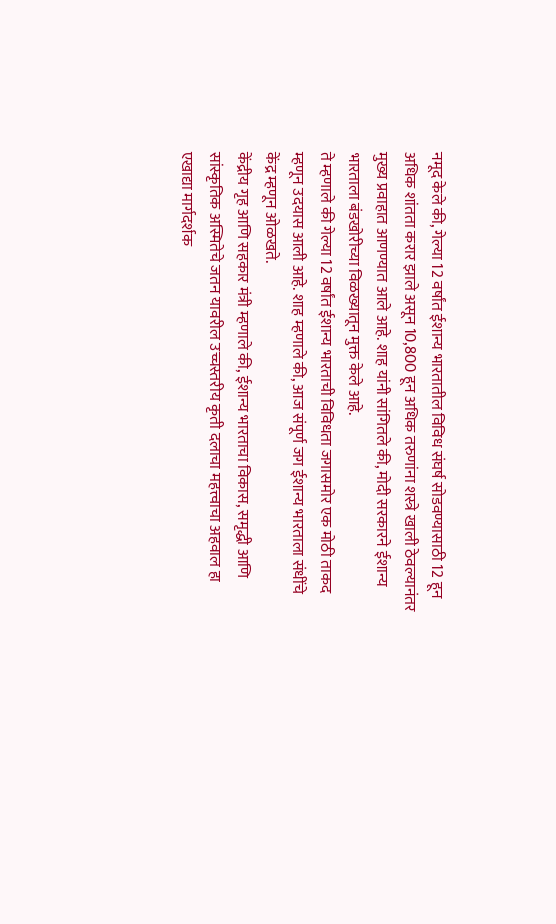नमूद केले की, गेल्या 12 वर्षांत ईशान्य भारतातील विविध संघर्ष सोडवण्यासाठी 12 हून अधिक शांतता करार झाले असून 10,800 हून अधिक तरुणांना शस्त्रे खाली ठेवल्यानंतर मुख्य प्रवाहात आणण्यात आले आहे. शाह यांनी सांगितले की, मोदी सरकारने ईशान्य भारताला बंडखोरीच्या विळख्यातून मुक्त केले आहे.
ते म्हणाले की गेल्या 12 वर्षांत ईशान्य भारताची विविधता जगासमोर एक मोठी ताकद म्हणून उदयास आली आहे. शाह म्हणाले की, आज संपूर्ण जग ईशान्य भारताला संधींचे केंद्र म्हणून ओळखते.
केंद्रीय गृह आणि सहकार मंत्री म्हणाले की, ईशान्य भारताचा विकास, समृद्धी आणि सांस्कृतिक अस्मितेचे जतन यावरील उच्चस्तरीय कृती दलाचा महत्त्वाचा अहवाल हा एखाद्या मार्गदर्शक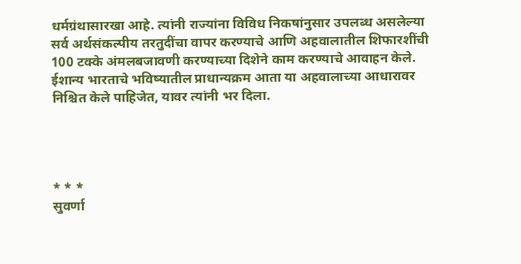धर्मग्रंथासारखा आहे. त्यांनी राज्यांना विविध निकषांनुसार उपलब्ध असलेल्या सर्व अर्थसंकल्पीय तरतुदींचा वापर करण्याचे आणि अहवालातील शिफारशींची 100 टक्के अंमलबजावणी करण्याच्या दिशेने काम करण्याचे आवाहन केले. ईशान्य भारताचे भविष्यातील प्राधान्यक्रम आता या अहवालाच्या आधारावर निश्चित केले पाहिजेत, यावर त्यांनी भर दिला.




* * *
सुवर्णा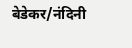बेडेकर/नंदिनी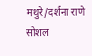मथुरे/दर्शना राणे
सोशल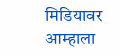मिडियावर आम्हाला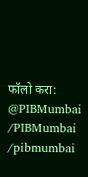फॉलो करा:
@PIBMumbai
/PIBMumbai
/pibmumbai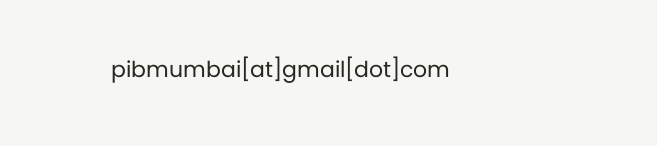pibmumbai[at]gmail[dot]com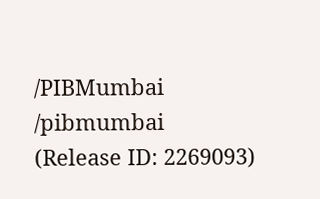/PIBMumbai
/pibmumbai
(Release ID: 2269093)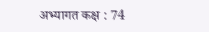अभ्यागत कक्ष : 74